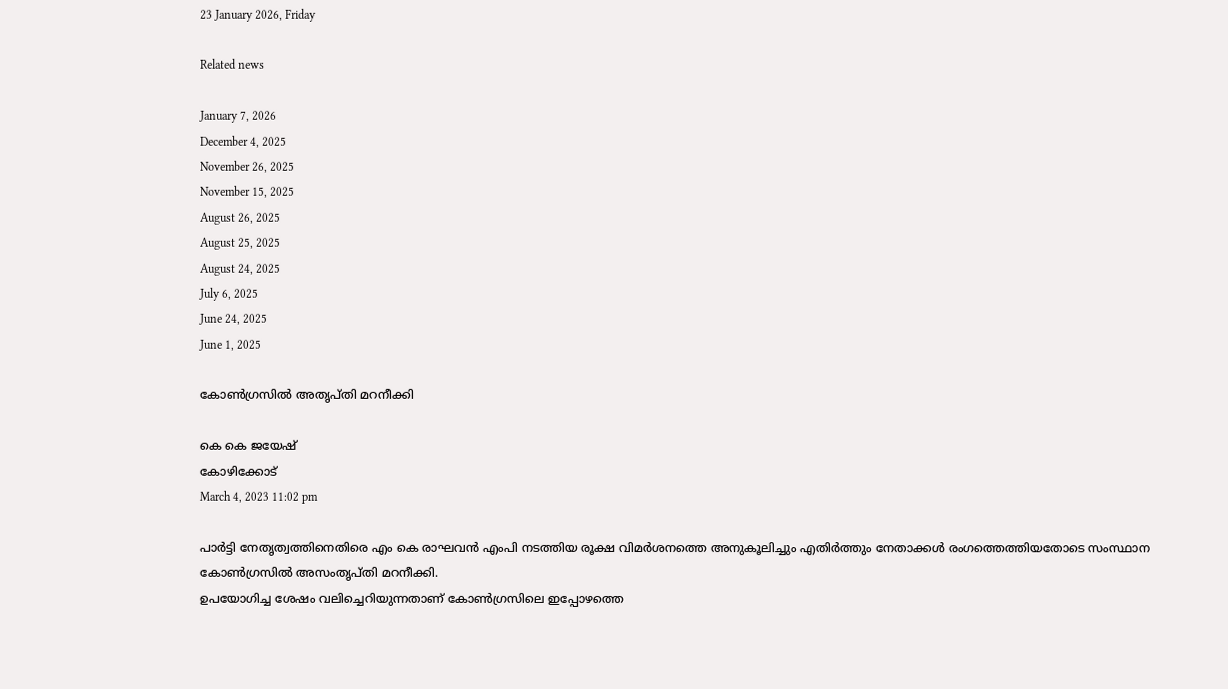23 January 2026, Friday

Related news

January 7, 2026
December 4, 2025
November 26, 2025
November 15, 2025
August 26, 2025
August 25, 2025
August 24, 2025
July 6, 2025
June 24, 2025
June 1, 2025

കോണ്‍ഗ്രസില്‍ അതൃപ്തി മറനീക്കി

കെ കെ ജയേഷ്
കോഴിക്കോട്
March 4, 2023 11:02 pm

പാർട്ടി നേതൃത്വത്തിനെതിരെ എം കെ രാഘവൻ എംപി നടത്തിയ രൂക്ഷ വിമർശനത്തെ അനുകൂലിച്ചും എതിർത്തും നേതാക്കൾ രംഗത്തെത്തിയതോടെ സംസ്ഥാന കോൺഗ്രസിൽ അസംതൃപ്തി മറനീക്കി.
ഉപയോഗിച്ച ശേഷം വലിച്ചെറിയുന്നതാണ് കോൺഗ്രസിലെ ഇപ്പോഴത്തെ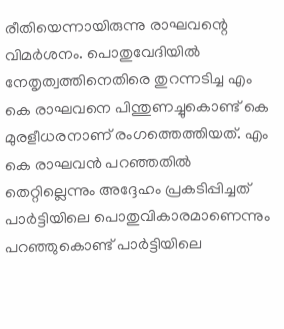രീതിയെന്നായിരുന്നു രാഘവന്റെ വിമർശനം. പൊതുവേദിയിൽ നേതൃത്വത്തിനെതിരെ തുറന്നടിച്ച എം കെ രാഘവനെ പിന്തുണച്ചുകൊണ്ട് കെ മുരളീധരനാണ് രംഗത്തെത്തിയത്. എം കെ രാഘവൻ പറഞ്ഞതിൽ തെറ്റില്ലെന്നും അദ്ദേഹം പ്രകടിപ്പിച്ചത് പാർട്ടിയിലെ പൊതുവികാരമാണെന്നും പറഞ്ഞുകൊണ്ട് പാർട്ടിയിലെ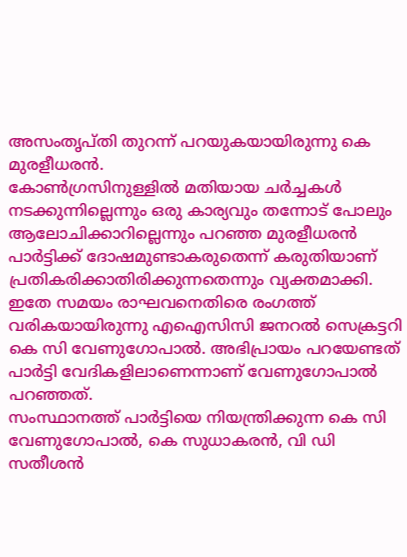അസംതൃപ്തി തുറന്ന് പറയുകയായിരുന്നു കെ മുരളീധരൻ.
കോൺഗ്രസിനുള്ളിൽ മതിയായ ചർച്ചകൾ നടക്കുന്നില്ലെന്നും ഒരു കാര്യവും തന്നോട് പോലും ആലോചിക്കാറില്ലെന്നും പറഞ്ഞ മുരളീധരൻ പാർട്ടിക്ക് ദോഷമുണ്ടാകരുതെന്ന് കരുതിയാണ് പ്രതികരിക്കാതിരിക്കുന്നതെന്നും വ്യക്തമാക്കി. ഇതേ സമയം രാഘവനെതിരെ രംഗത്ത് വരികയായിരുന്നു എഐസിസി ജനറൽ സെക്രട്ടറി കെ സി വേണുഗോപാൽ. അഭിപ്രായം പറയേണ്ടത് പാർട്ടി വേദികളിലാണെന്നാണ് വേണുഗോപാൽ പറഞ്ഞത്.
സംസ്ഥാനത്ത് പാർട്ടിയെ നിയന്ത്രിക്കുന്ന കെ സി വേണുഗോപാൽ, കെ സുധാകരൻ, വി ഡി സതീശൻ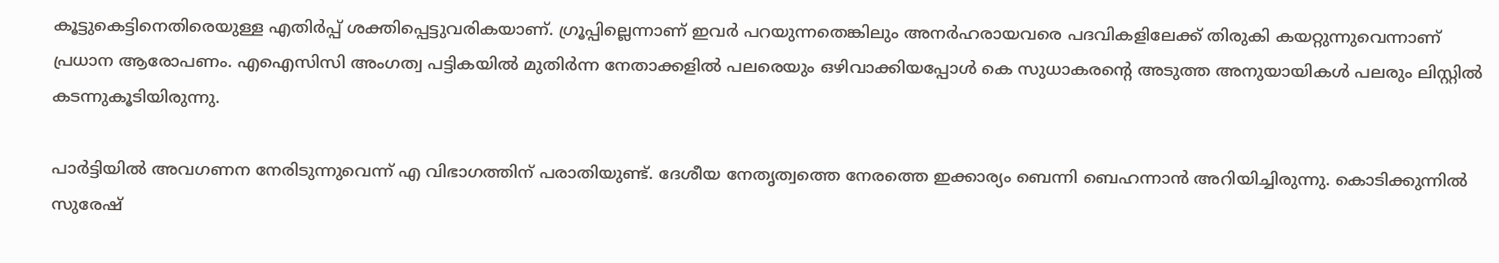കൂട്ടുകെട്ടിനെതിരെയുള്ള എതിർപ്പ് ശക്തിപ്പെട്ടുവരികയാണ്. ഗ്രൂപ്പില്ലെന്നാണ് ഇവർ പറയുന്നതെങ്കിലും അനർഹരായവരെ പദവികളിലേക്ക് തിരുകി കയറ്റുന്നുവെന്നാണ് പ്രധാന ആരോപണം. എഐസിസി അംഗത്വ പട്ടികയിൽ മുതിർന്ന നേതാക്കളിൽ പലരെയും ഒഴിവാക്കിയപ്പോൾ കെ സുധാകരന്റെ അടുത്ത അനുയായികൾ പലരും ലിസ്റ്റിൽ കടന്നുകൂടിയിരുന്നു.

പാർട്ടിയിൽ അവഗണന നേരിടുന്നുവെന്ന് എ വിഭാഗത്തിന് പരാതിയുണ്ട്. ദേശീയ നേതൃത്വത്തെ നേരത്തെ ഇക്കാര്യം ബെന്നി ബെഹന്നാൻ അറിയിച്ചിരുന്നു. കൊടിക്കുന്നിൽ സുരേഷ്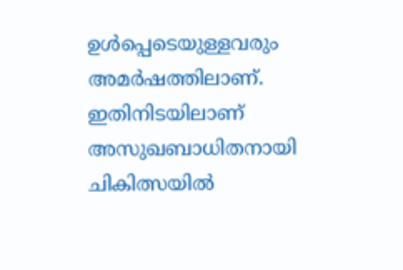ഉൾപ്പെടെയുള്ളവരും അമർഷത്തിലാണ്. ഇതിനിടയിലാണ് അസുഖബാധിതനായി ചികിത്സയിൽ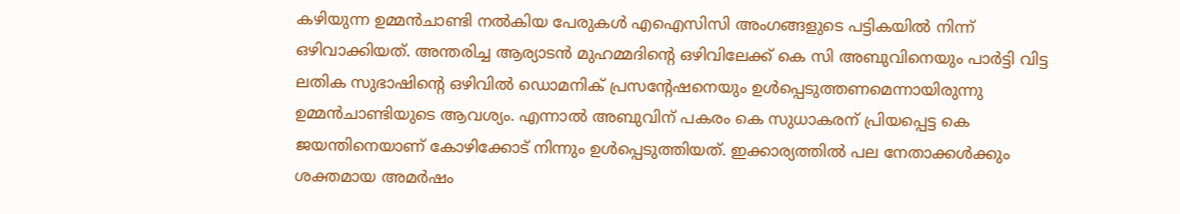കഴിയുന്ന ഉമ്മൻചാണ്ടി നൽകിയ പേരുകൾ എഐസിസി അംഗങ്ങളുടെ പട്ടികയിൽ നിന്ന് ഒഴിവാക്കിയത്. അന്തരിച്ച ആര്യാടൻ മുഹമ്മദിന്റെ ഒഴിവിലേക്ക് കെ സി അബുവിനെയും പാർട്ടി വിട്ട ലതിക സുഭാഷിന്റെ ഒഴിവിൽ ഡൊമനിക് പ്രസന്റേഷനെയും ഉൾപ്പെടുത്തണമെന്നായിരുന്നു ഉമ്മൻചാണ്ടിയുടെ ആവശ്യം. എന്നാൽ അബുവിന് പകരം കെ സുധാകരന് പ്രിയപ്പെട്ട കെ ജയന്തിനെയാണ് കോഴിക്കോട് നിന്നും ഉൾപ്പെടുത്തിയത്. ഇക്കാര്യത്തിൽ പല നേതാക്കൾക്കും ശക്തമായ അമർഷം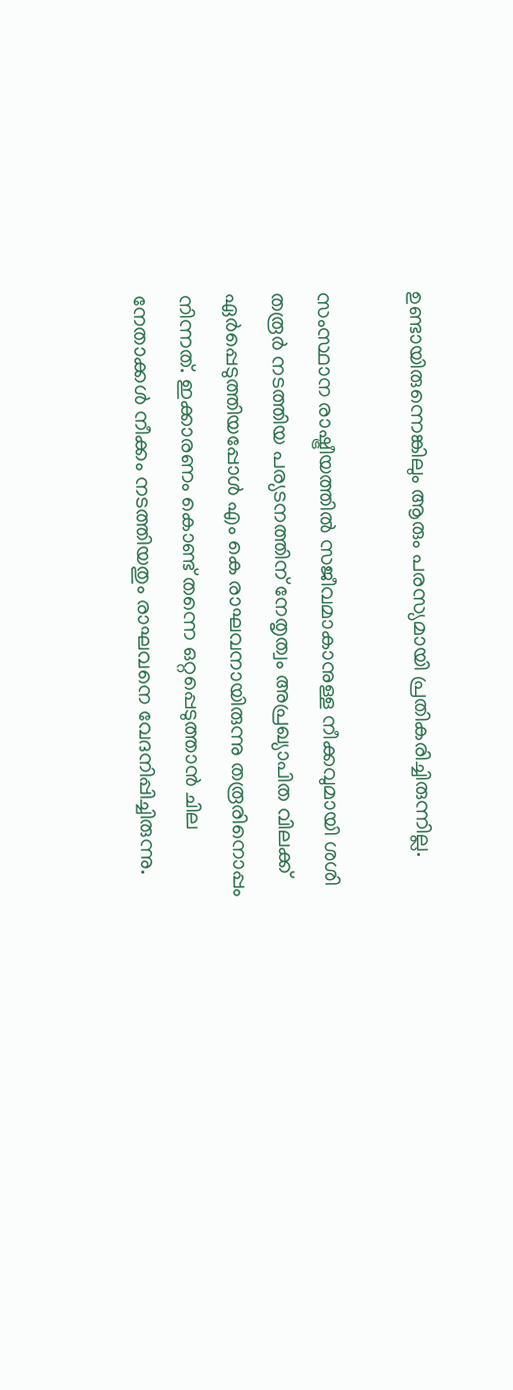ഉണ്ടായിരുന്നെങ്കിലും ആരും പരസ്യമായി പ്രതികരിച്ചിരുന്നില്ല.

സംസ്ഥാന രാഷ്ട്രീയത്തിൽ സജീവമാകാനുള്ള നീക്കവുമായി ശശി തരൂർ നടത്തിയ പര്യടനത്തിന് നേതൃത്വം അപ്രഖ്യാപിത വിലക്ക് ഏർപ്പെടുത്തിയപ്പോൾ എം കെ രാഘവനായിരുന്നു തരൂരിനൊപ്പം നിന്നത്. ഇക്കാരണം കൊണ്ട് തന്നെ ഒറ്റപ്പെടുത്താൻ ചില നേതാക്കൾ നീക്കം നടത്തിയതും രാഘവനെ വേദനിപ്പിച്ചിരുന്നു.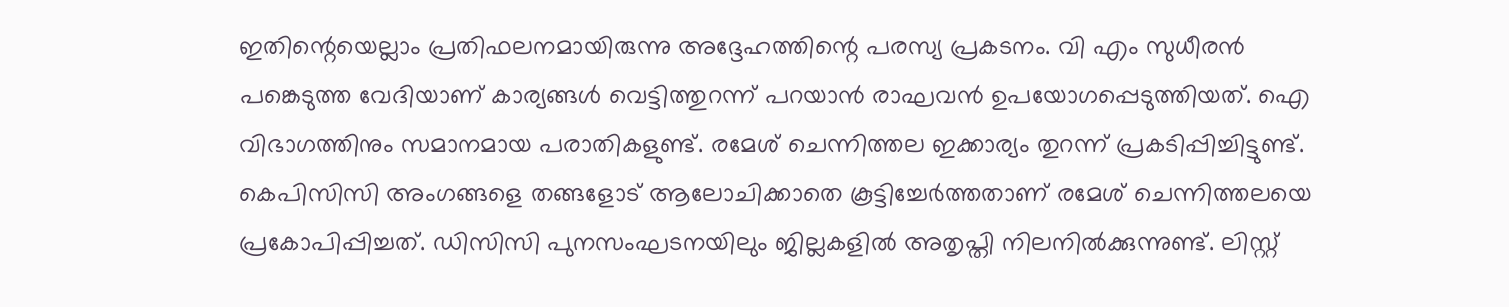ഇതിന്റെയെല്ലാം പ്രതിഫലനമായിരുന്നു അദ്ദേഹത്തിന്റെ പരസ്യ പ്രകടനം. വി എം സുധീരൻ പങ്കെടുത്ത വേദിയാണ് കാര്യങ്ങൾ വെട്ടിത്തുറന്ന് പറയാൻ രാഘവൻ ഉപയോഗപ്പെടുത്തിയത്. ഐ വിഭാഗത്തിനും സമാനമായ പരാതികളുണ്ട്. രമേശ് ചെന്നിത്തല ഇക്കാര്യം തുറന്ന് പ്രകടിപ്പിച്ചിട്ടുണ്ട്.
കെപിസിസി അംഗങ്ങളെ തങ്ങളോട് ആലോചിക്കാതെ കൂട്ടിച്ചേർത്തതാണ് രമേശ് ചെന്നിത്തലയെ പ്രകോപിപ്പിച്ചത്. ഡിസിസി പുനസംഘടനയിലും ജില്ലകളിൽ അതൃപ്തി നിലനിൽക്കുന്നുണ്ട്. ലിസ്റ്റ്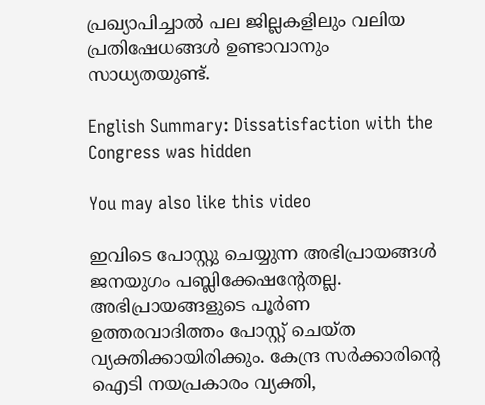പ്രഖ്യാപിച്ചാൽ പല ജില്ലകളിലും വലിയ പ്രതിഷേധങ്ങൾ ഉണ്ടാവാനും സാധ്യതയുണ്ട്.

English Summary: Dissatisfaction with the Congress was hidden

You may also like this video

ഇവിടെ പോസ്റ്റു ചെയ്യുന്ന അഭിപ്രായങ്ങള്‍ ജനയുഗം പബ്ലിക്കേഷന്റേതല്ല. അഭിപ്രായങ്ങളുടെ പൂര്‍ണ ഉത്തരവാദിത്തം പോസ്റ്റ് ചെയ്ത വ്യക്തിക്കായിരിക്കും. കേന്ദ്ര സര്‍ക്കാരിന്റെ ഐടി നയപ്രകാരം വ്യക്തി,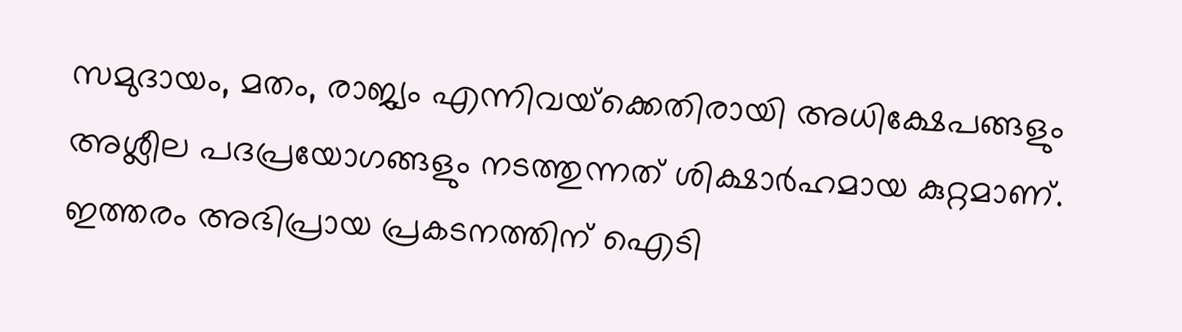സമുദായം, മതം, രാജ്യം എന്നിവയ്‌ക്കെതിരായി അധിക്ഷേപങ്ങളും അശ്ലീല പദപ്രയോഗങ്ങളും നടത്തുന്നത് ശിക്ഷാര്‍ഹമായ കുറ്റമാണ്. ഇത്തരം അഭിപ്രായ പ്രകടനത്തിന് ഐടി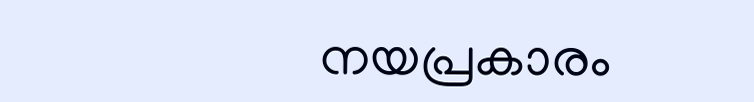നയപ്രകാരം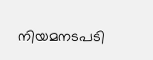നിയമനടപടി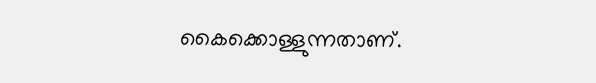കൈക്കൊള്ളുന്നതാണ്.